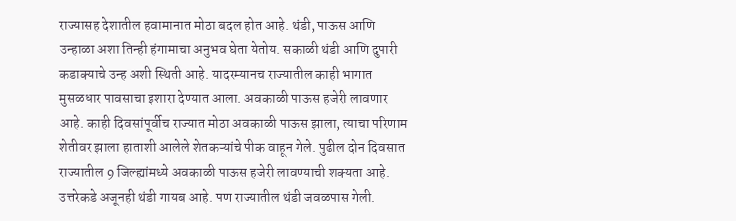राज्यासह देशातील हवामानात मोठा बदल होत आहे. थंडी, पाऊस आणि उन्हाळा अशा तिन्ही हंगामाचा अनुभव घेता येतोय. सकाळी थंडी आणि दुपारी कडाक्याचे उन्ह अशी स्थिती आहे. यादरम्यानच राज्यातील काही भागात मुसळधार पावसाचा इशारा देण्यात आला. अवकाळी पाऊस हजेरी लावणार आहे. काही दिवसांपूर्वीच राज्यात मोठा अवकाळी पाऊस झाला, त्याचा परिणाम शेतीवर झाला हाताशी आलेले शेतकऱ्यांचे पीक वाहून गेले. पुढील दोन दिवसात राज्यातील 9 जिल्ह्यांमध्ये अवकाळी पाऊस हजेरी लावण्याची शक्यता आहे. उत्तरेकडे अजूनही थंडी गायब आहे. पण राज्यातील थंडी जवळपास गेली.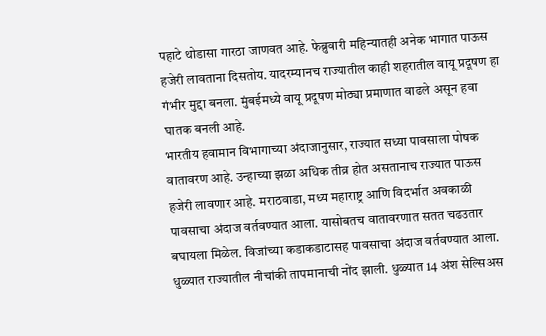पहाटे थोडासा गारठा जाणवत आहे. फेब्रुवारी महिन्यातही अनेक भागात पाऊस हजेरी लावताना दिसतोय. यादरम्यानच राज्यातील काही शहरातील वायू प्रदूषण हा गंभीर मुद्दा बनला. मुंबईमध्ये वायू प्रदूषण मोठ्या प्रमाणात वाढले असून हवा घातक बनली आहे.
भारतीय हवामान विभागाच्या अंदाजानुसार, राज्यात सध्या पावसाला पोषक वातावरण आहे. उन्हाच्या झळा अधिक तीव्र होत असतानाच राज्यात पाऊस हजेरी लावणार आहे. मराठवाडा, मध्य महाराष्ट्र आणि विदर्भात अवकाळी पावसाचा अंदाज वर्तवण्यात आला. यासोबतच वातावरणात सतत चढउतार बघायला मिळेल. विजांच्या कडाकडाटासह पावसाचा अंदाज वर्तवण्यात आला.
धुळ्यात राज्यातील नीचांकी तापमानाची नोंद झाली. धुळ्यात 14 अंश सेल्सिअस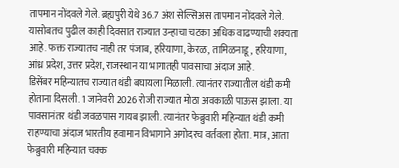तापमान नोंदवले गेले. ब्रह्यपुरी येथे 36.7 अंश सेल्सिअस तापमान नोंदवले गेले. यासोबतच पुढील काही दिवसात राज्यात उन्हाचा चटका अधिक वाढण्याची शक्यता आहे. फक्त राज्यातच नाही तर पंजाब, हरियाणा, केरळ, तामिळनाडू, हरियाणा, आंध्र प्रदेश, उत्तर प्रदेश, राजस्थान या भागातही पावसाचा अंदाज आहे.
डिसेंबर महिन्यातच राज्यात थंडी बघायला मिळाली. त्यानंतर राज्यातील थंडी कमी होताना दिसली. 1 जानेवरी 2026 रोजी राज्यात मोठा अवकाळी पाऊस झाला. या पावसानंतर थंडी जवळपास गायब झाली. त्यानंतर फेब्रुवारी महिन्यात थंडी कमी राहण्याचा अंदाज भारतीय हवामान विभागाने अगोदरच वर्तवला होता. मात्र, आता फेब्रुवारी महिन्यात चक्क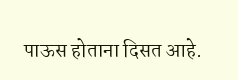पाऊस होताना दिसत आहे.